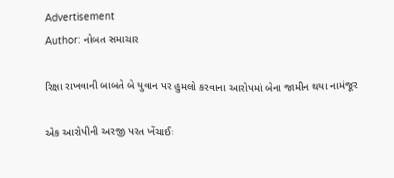Advertisement
Author: નોબત સમાચાર

રિક્ષા રાખવાની બાબતે બે યુવાન પર હુમલો કરવાના આરોપમાં બેના જામીન થયા નામંજૂર

એક આરોપીની અરજી પરત ખેંચાઈઃ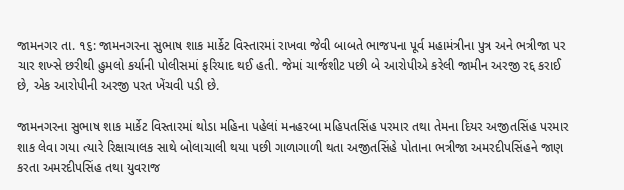જામનગર તા. ૧૬: જામનગરના સુભાષ શાક માર્કેટ વિસ્તારમાં રાખવા જેવી બાબતે ભાજપના પૂર્વ મહામંત્રીના પુત્ર અને ભત્રીજા પર ચાર શખ્સે છરીથી હુમલો કર્યાની પોલીસમાં ફરિયાદ થઈ હતી. જેમાં ચાર્જશીટ પછી બે આરોપીએ કરેલી જામીન અરજી રદ્દ કરાઈ છે, એક આરોપીની અરજી પરત ખેંચવી પડી છે.

જામનગરના સુભાષ શાક માર્કેટ વિસ્તારમાં થોડા મહિના પહેલાં મનહરબા મહિપતસિંહ પરમાર તથા તેમના દિયર અજીતસિંહ પરમાર શાક લેવા ગયા ત્યારે રિક્ષાચાલક સાથે બોલાચાલી થયા પછી ગાળાગાળી થતા અજીતસિંહે પોતાના ભત્રીજા અમરદીપસિંહને જાણ કરતા અમરદીપસિંહ તથા યુવરાજ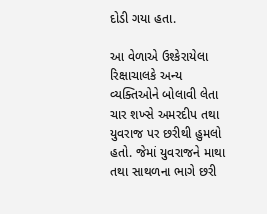દોડી ગયા હતા.

આ વેળાએ ઉશ્કેરાયેલા રિક્ષાચાલકે અન્ય વ્યક્તિઓને બોલાવી લેતા ચાર શખ્સે અમરદીપ તથા યુવરાજ પર છરીથી હુમલો હતો. જેમાં યુવરાજને માથા તથા સાથળના ભાગે છરી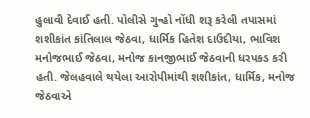હુલાવી દેવાઈ હતી. પોલીસે ગુન્હો નોંધી શરૂ કરેલી તપાસમાં શશીકાંત કાંતિલાલ જેઠવા, ધાર્મિક હિતેશ દાઉદીયા, ભાવિશ મનોજભાઈ જેઠવા, મનોજ કાનજીભાઈ જેઠવાની ધરપકડ કરી હતી. જેલહવાલે થયેલા આરોપીમાંથી શશીકાંત, ધાર્મિક, મનોજ જેઠવાએ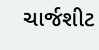ચાર્જશીટ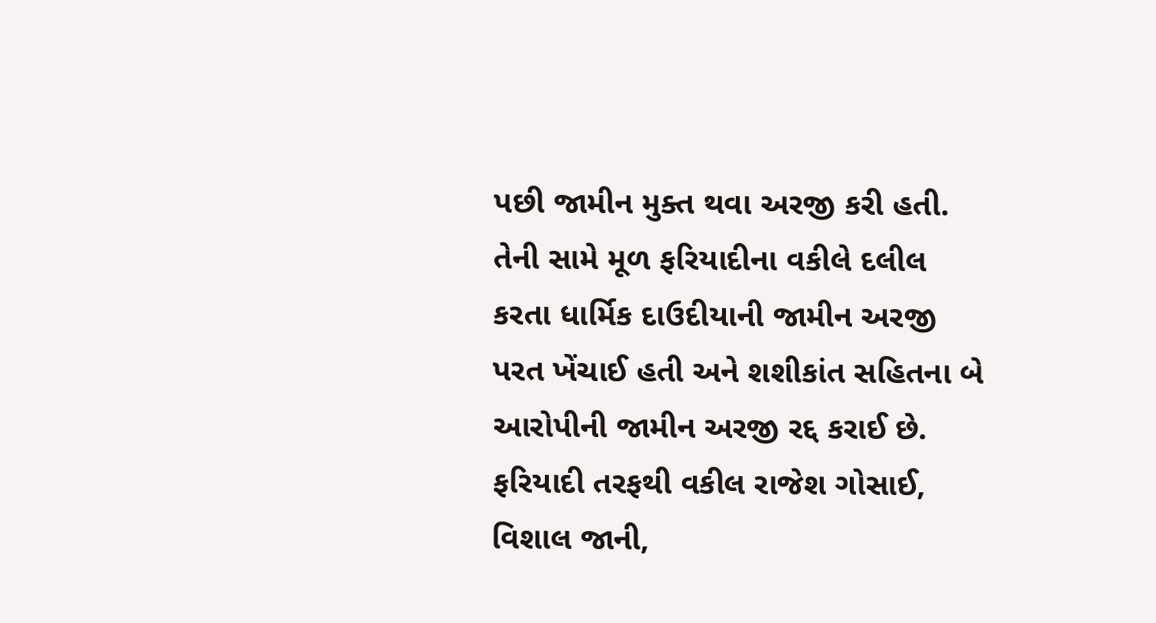પછી જામીન મુક્ત થવા અરજી કરી હતી. તેની સામે મૂળ ફરિયાદીના વકીલે દલીલ કરતા ધાર્મિક દાઉદીયાની જામીન અરજી પરત ખેંચાઈ હતી અને શશીકાંત સહિતના બે આરોપીની જામીન અરજી રદ્દ કરાઈ છે. ફરિયાદી તરફથી વકીલ રાજેશ ગોસાઈ, વિશાલ જાની,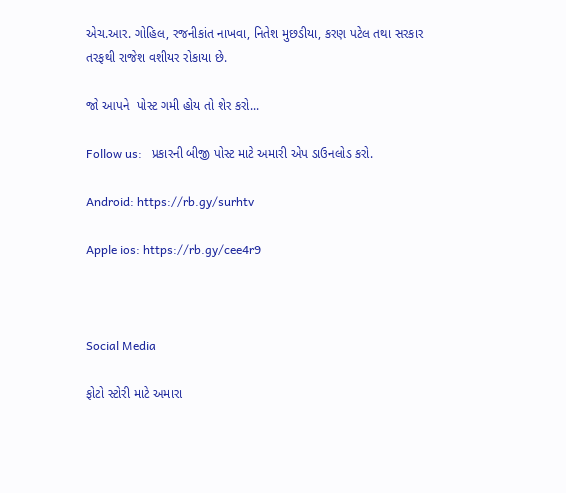એચ.આર. ગોહિલ, રજનીકાંત નાખવા, નિતેશ મુછડીયા, કરણ પટેલ તથા સરકાર તરફથી રાજેશ વશીયર રોકાયા છે.

જો આપને  પોસ્ટ ગમી હોય તો શેર કરો...

Follow us:   પ્રકારની બીજી પોસ્ટ માટે અમારી એપ ડાઉનલોડ કરો.

Android: https://rb.gy/surhtv

Apple ios: https://rb.gy/cee4r9



Social Media

ફોટો સ્ટોરી માટે અમારા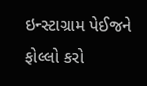ઇન્સ્ટાગ્રામ પેઈજને ફોલ્લો કરો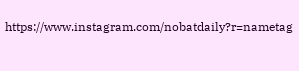https://www.instagram.com/nobatdaily?r=nametag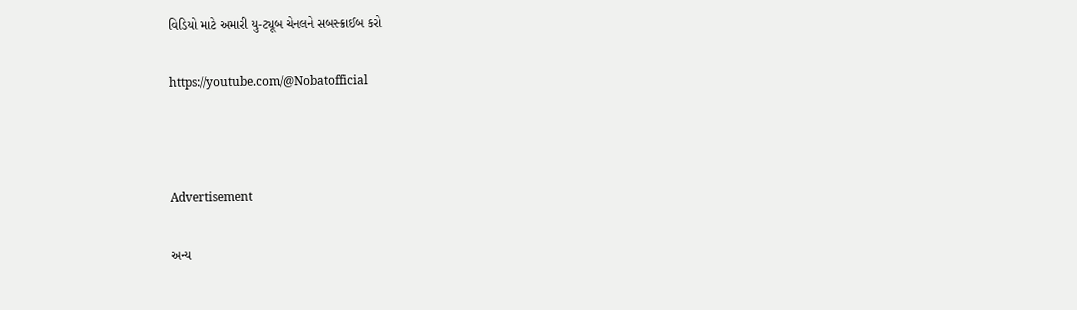વિડિયો માટે અમારી યુ-ટ્યૂબ ચેનલને સબસ્ક્રાઈબ કરો

https://youtube.com/@Nobatofficial



Advertisement

અન્ય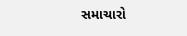સમાચારો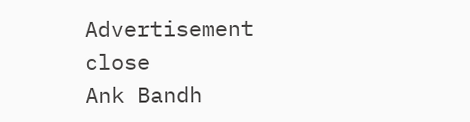Advertisement
close
Ank Bandh